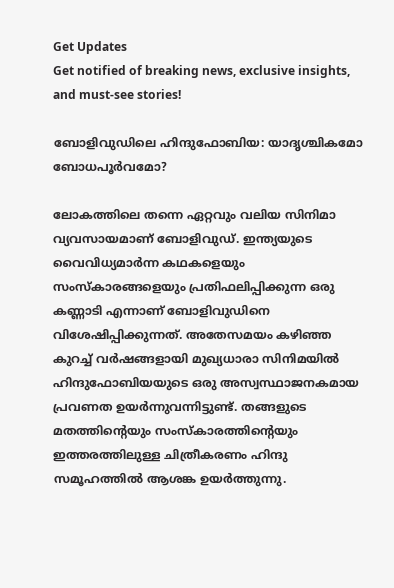Get Updates
Get notified of breaking news, exclusive insights, and must-see stories!

ബോളിവുഡിലെ ഹിന്ദുഫോബിയ: യാദൃശ്ചികമോ ബോധപൂര്‍വമോ?

ലോകത്തിലെ തന്നെ ഏറ്റവും വലിയ സിനിമാ വ്യവസായമാണ് ബോളിവുഡ്. ഇന്ത്യയുടെ വൈവിധ്യമാര്‍ന്ന കഥകളെയും സംസ്‌കാരങ്ങളെയും പ്രതിഫലിപ്പിക്കുന്ന ഒരു കണ്ണാടി എന്നാണ് ബോളിവുഡിനെ വിശേഷിപ്പിക്കുന്നത്. അതേസമയം കഴിഞ്ഞ കുറച്ച് വര്‍ഷങ്ങളായി മുഖ്യധാരാ സിനിമയില്‍ ഹിന്ദുഫോബിയയുടെ ഒരു അസ്വസ്ഥാജനകമായ പ്രവണത ഉയര്‍ന്നുവന്നിട്ടുണ്ട്. തങ്ങളുടെ മതത്തിന്റെയും സംസ്‌കാരത്തിന്റെയും ഇത്തരത്തിലുള്ള ചിത്രീകരണം ഹിന്ദു സമൂഹത്തില്‍ ആശങ്ക ഉയര്‍ത്തുന്നു.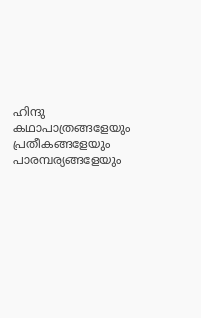ഹിന്ദു കഥാപാത്രങ്ങളേയും പ്രതീകങ്ങളേയും പാരമ്പര്യങ്ങളേയും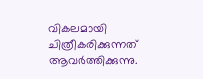വികലമായി ചിത്രീകരിക്കുന്നത് ആവര്‍ത്തിക്കുന്നു.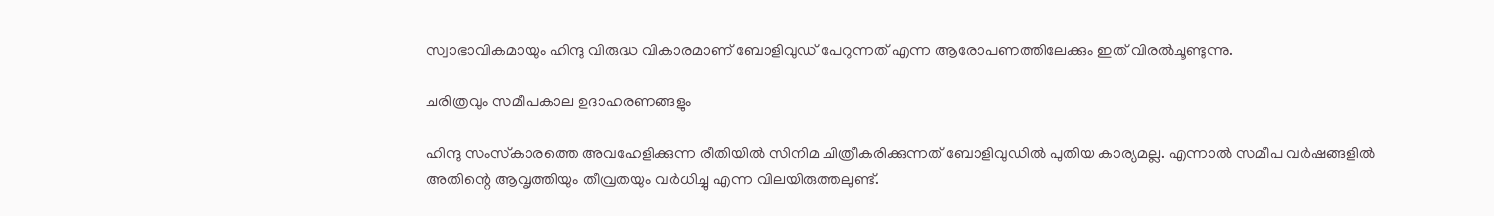സ്വാഭാവികമായും ഹിന്ദു വിരുദ്ധ വികാരമാണ് ബോളിവുഡ് പേറുന്നത് എന്ന ആരോപണത്തിലേക്കും ഇത് വിരല്‍ചൂണ്ടുന്നു.

ചരിത്രവും സമീപകാല ഉദാഹരണങ്ങളും

ഹിന്ദു സംസ്‌കാരത്തെ അവഹേളിക്കുന്ന രീതിയില്‍ സിനിമ ചിത്രീകരിക്കുന്നത് ബോളിവുഡില്‍ പുതിയ കാര്യമല്ല. എന്നാല്‍ സമീപ വര്‍ഷങ്ങളില്‍ അതിന്റെ ആവൃത്തിയും തീവ്രതയും വര്‍ധിച്ചു എന്ന വിലയിരുത്തലുണ്ട്.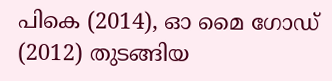പികെ (2014), ഓ മൈ ഗോഡ് (2012) തുടങ്ങിയ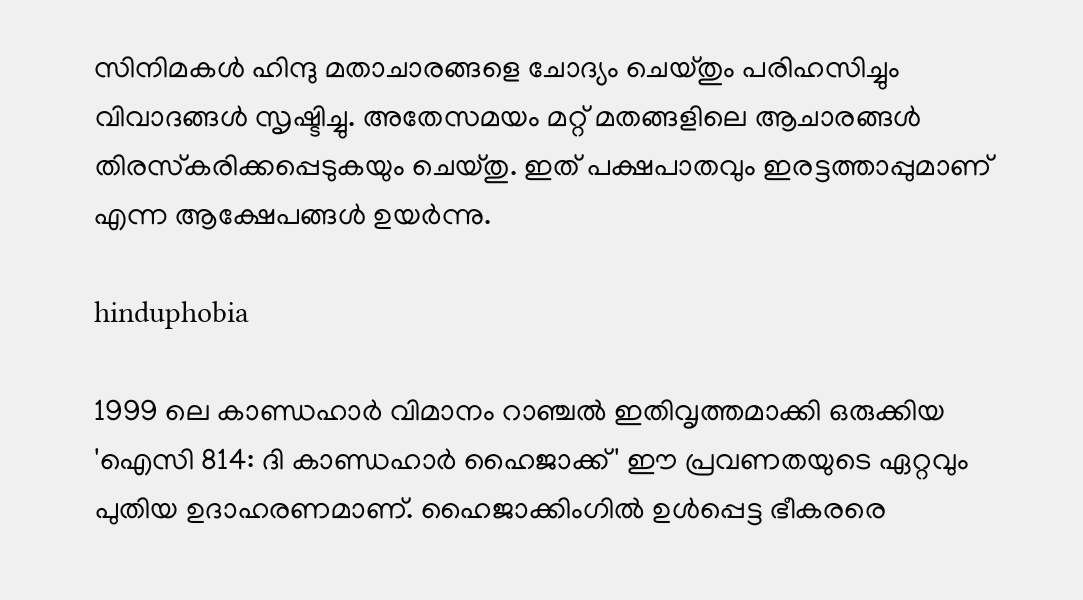സിനിമകള്‍ ഹിന്ദു മതാചാരങ്ങളെ ചോദ്യം ചെയ്തും പരിഹസിച്ചും വിവാദങ്ങള്‍ സൃഷ്ടിച്ചു. അതേസമയം മറ്റ് മതങ്ങളിലെ ആചാരങ്ങള്‍ തിരസ്‌കരിക്കപ്പെടുകയും ചെയ്തു. ഇത് പക്ഷപാതവും ഇരട്ടത്താപ്പുമാണ് എന്ന ആക്ഷേപങ്ങള്‍ ഉയര്‍ന്നു.

hinduphobia

1999 ലെ കാണ്ഡഹാര്‍ വിമാനം റാഞ്ചല്‍ ഇതിവൃത്തമാക്കി ഒരുക്കിയ 'ഐസി 814: ദി കാണ്ഡഹാര്‍ ഹൈജാക്ക്' ഈ പ്രവണതയുടെ ഏറ്റവും പുതിയ ഉദാഹരണമാണ്. ഹൈജാക്കിംഗില്‍ ഉള്‍പ്പെട്ട ഭീകരരെ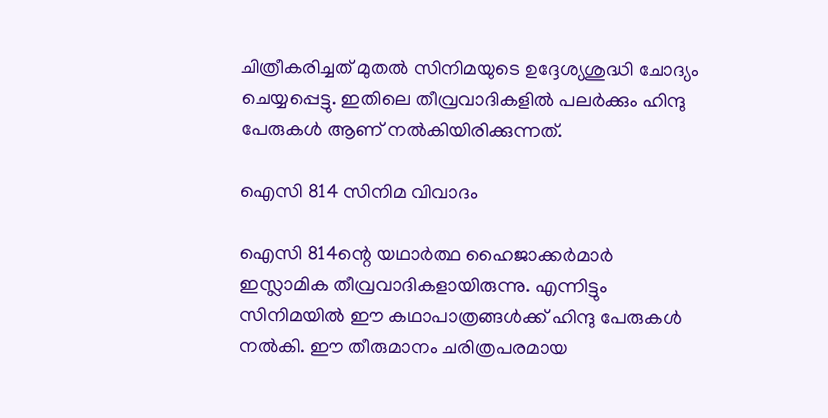ചിത്രീകരിച്ചത് മുതല്‍ സിനിമയുടെ ഉദ്ദേശ്യശുദ്ധി ചോദ്യം ചെയ്യപ്പെട്ടു. ഇതിലെ തീവ്രവാദികളില്‍ പലര്‍ക്കും ഹിന്ദു പേരുകള്‍ ആണ് നല്‍കിയിരിക്കുന്നത്.

ഐസി 814 സിനിമ വിവാദം

ഐസി 814ന്റെ യഥാര്‍ത്ഥ ഹൈജാക്കര്‍മാര്‍ ഇസ്ലാമിക തീവ്രവാദികളായിരുന്നു. എന്നിട്ടും സിനിമയില്‍ ഈ കഥാപാത്രങ്ങള്‍ക്ക് ഹിന്ദു പേരുകള്‍ നല്‍കി. ഈ തീരുമാനം ചരിത്രപരമായ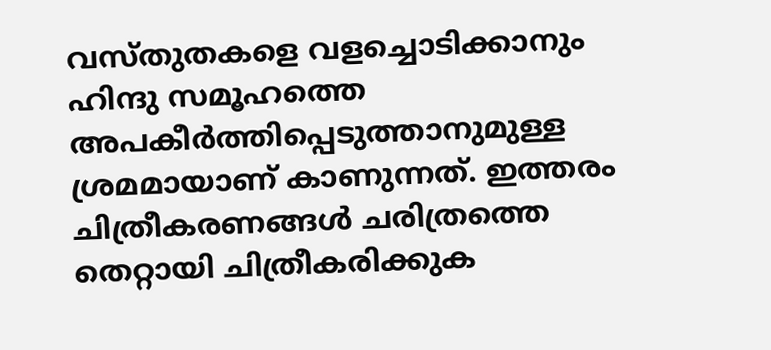വസ്തുതകളെ വളച്ചൊടിക്കാനും ഹിന്ദു സമൂഹത്തെ അപകീര്‍ത്തിപ്പെടുത്താനുമുള്ള ശ്രമമായാണ് കാണുന്നത്. ഇത്തരം ചിത്രീകരണങ്ങള്‍ ചരിത്രത്തെ തെറ്റായി ചിത്രീകരിക്കുക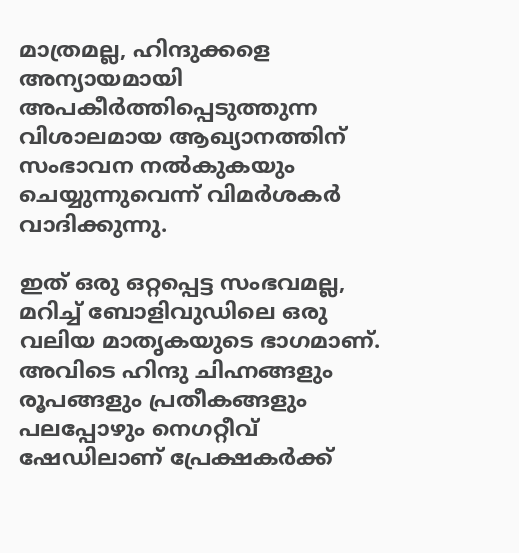മാത്രമല്ല, ഹിന്ദുക്കളെ അന്യായമായി അപകീര്‍ത്തിപ്പെടുത്തുന്ന വിശാലമായ ആഖ്യാനത്തിന് സംഭാവന നല്‍കുകയും ചെയ്യുന്നുവെന്ന് വിമര്‍ശകര്‍ വാദിക്കുന്നു.

ഇത് ഒരു ഒറ്റപ്പെട്ട സംഭവമല്ല, മറിച്ച് ബോളിവുഡിലെ ഒരു വലിയ മാതൃകയുടെ ഭാഗമാണ്. അവിടെ ഹിന്ദു ചിഹ്നങ്ങളും രൂപങ്ങളും പ്രതീകങ്ങളും പലപ്പോഴും നെഗറ്റീവ് ഷേഡിലാണ് പ്രേക്ഷകര്‍ക്ക്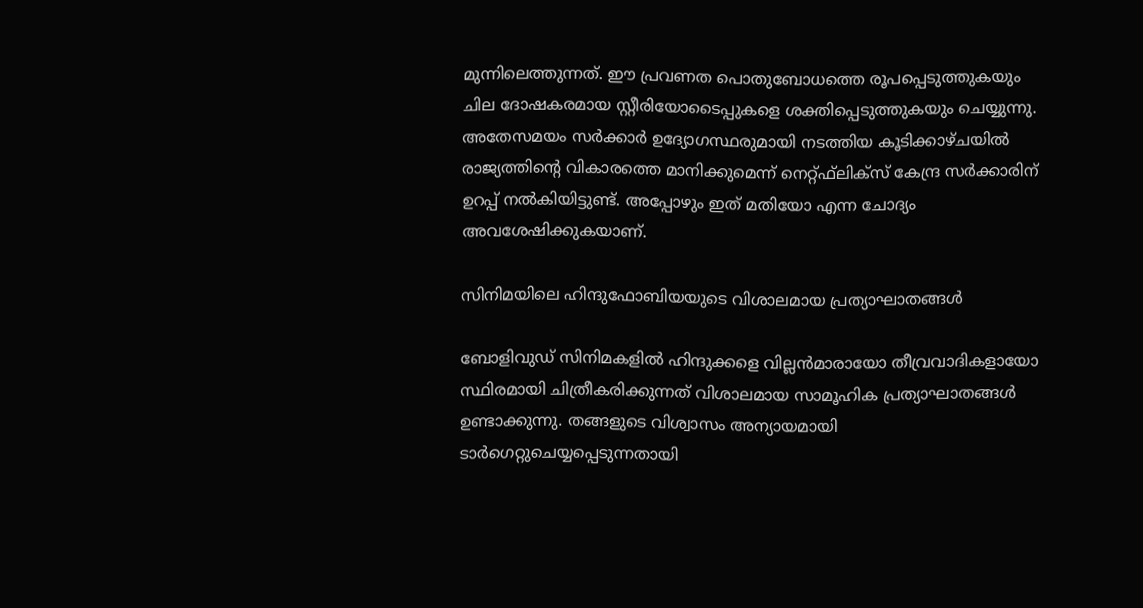മുന്നിലെത്തുന്നത്. ഈ പ്രവണത പൊതുബോധത്തെ രൂപപ്പെടുത്തുകയും ചില ദോഷകരമായ സ്റ്റീരിയോടൈപ്പുകളെ ശക്തിപ്പെടുത്തുകയും ചെയ്യുന്നു. അതേസമയം സര്‍ക്കാര്‍ ഉദ്യോഗസ്ഥരുമായി നടത്തിയ കൂടിക്കാഴ്ചയില്‍ രാജ്യത്തിന്റെ വികാരത്തെ മാനിക്കുമെന്ന് നെറ്റ്ഫ്‌ലിക്‌സ് കേന്ദ്ര സര്‍ക്കാരിന് ഉറപ്പ് നല്‍കിയിട്ടുണ്ട്. അപ്പോഴും ഇത് മതിയോ എന്ന ചോദ്യം അവശേഷിക്കുകയാണ്.

സിനിമയിലെ ഹിന്ദുഫോബിയയുടെ വിശാലമായ പ്രത്യാഘാതങ്ങള്‍

ബോളിവുഡ് സിനിമകളില്‍ ഹിന്ദുക്കളെ വില്ലന്‍മാരായോ തീവ്രവാദികളായോ സ്ഥിരമായി ചിത്രീകരിക്കുന്നത് വിശാലമായ സാമൂഹിക പ്രത്യാഘാതങ്ങള്‍ ഉണ്ടാക്കുന്നു. തങ്ങളുടെ വിശ്വാസം അന്യായമായി ടാര്‍ഗെറ്റുചെയ്യപ്പെടുന്നതായി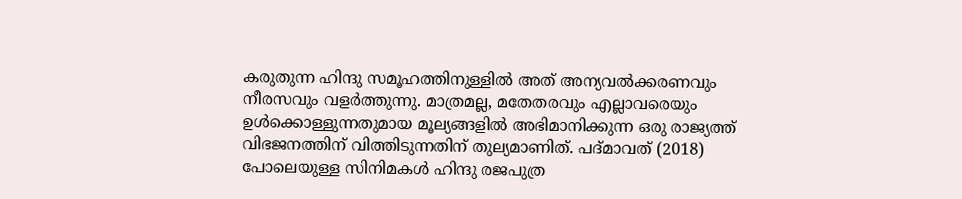കരുതുന്ന ഹിന്ദു സമൂഹത്തിനുള്ളില്‍ അത് അന്യവല്‍ക്കരണവും നീരസവും വളര്‍ത്തുന്നു. മാത്രമല്ല, മതേതരവും എല്ലാവരെയും ഉള്‍ക്കൊള്ളുന്നതുമായ മൂല്യങ്ങളില്‍ അഭിമാനിക്കുന്ന ഒരു രാജ്യത്ത് വിഭജനത്തിന് വിത്തിടുന്നതിന് തുല്യമാണിത്. പദ്മാവത് (2018) പോലെയുള്ള സിനിമകള്‍ ഹിന്ദു രജപുത്ര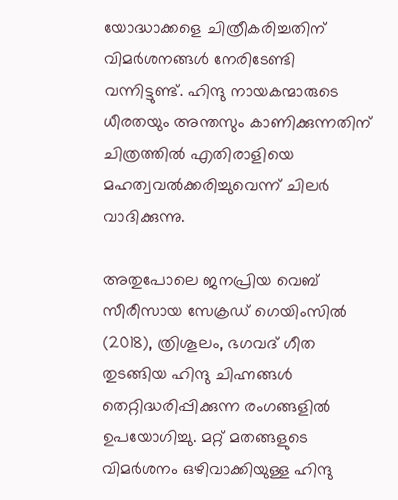യോദ്ധാക്കളെ ചിത്രീകരിച്ചതിന് വിമര്‍ശനങ്ങള്‍ നേരിടേണ്ടി വന്നിട്ടുണ്ട്. ഹിന്ദു നായകന്മാരുടെ ധീരതയും അന്തസും കാണിക്കുന്നതിന് ചിത്രത്തില്‍ എതിരാളിയെ മഹത്വവല്‍ക്കരിച്ചുവെന്ന് ചിലര്‍ വാദിക്കുന്നു.

അതുപോലെ ജനപ്രിയ വെബ് സീരീസായ സേക്രഡ് ഗെയിംസില്‍ (2018), ത്രിശൂലം, ഭഗവദ് ഗീത തുടങ്ങിയ ഹിന്ദു ചിഹ്നങ്ങള്‍ തെറ്റിദ്ധരിപ്പിക്കുന്ന രംഗങ്ങളില്‍ ഉപയോഗിച്ചു. മറ്റ് മതങ്ങളുടെ വിമര്‍ശനം ഒഴിവാക്കിയുള്ള ഹിന്ദു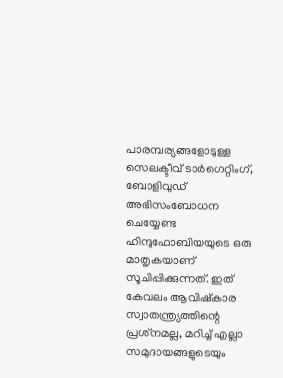പാരമ്പര്യങ്ങളോടുള്ള സെലക്ടീവ് ടാര്‍ഗെറ്റിംഗ്, ബോളിവുഡ് അഭിസംബോധന ചെയ്യേണ്ട ഹിന്ദുഫോബിയയുടെ ഒരു മാതൃകയാണ് സൂചിപ്പിക്കുന്നത്. ഇത് കേവലം ആവിഷ്‌കാര സ്വാതന്ത്ര്യത്തിന്റെ പ്രശ്‌നമല്ല, മറിച്ച് എല്ലാ സമുദായങ്ങളുടെയും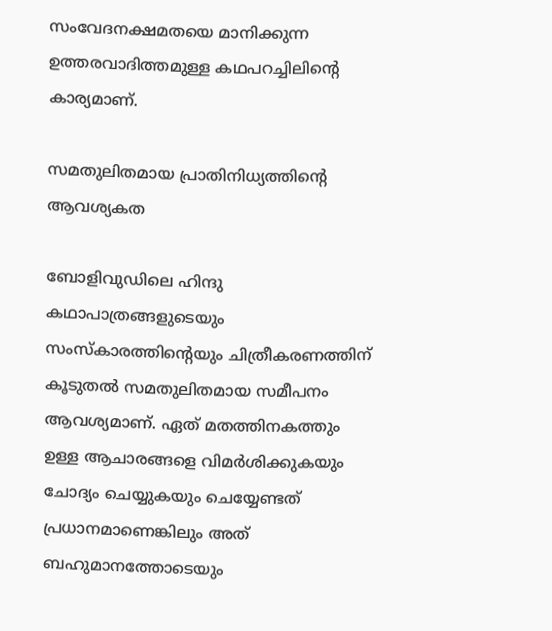സംവേദനക്ഷമതയെ മാനിക്കുന്ന ഉത്തരവാദിത്തമുള്ള കഥപറച്ചിലിന്റെ കാര്യമാണ്.

സമതുലിതമായ പ്രാതിനിധ്യത്തിന്റെ ആവശ്യകത

ബോളിവുഡിലെ ഹിന്ദു കഥാപാത്രങ്ങളുടെയും സംസ്‌കാരത്തിന്റെയും ചിത്രീകരണത്തിന് കൂടുതല്‍ സമതുലിതമായ സമീപനം ആവശ്യമാണ്. ഏത് മതത്തിനകത്തും ഉള്ള ആചാരങ്ങളെ വിമര്‍ശിക്കുകയും ചോദ്യം ചെയ്യുകയും ചെയ്യേണ്ടത് പ്രധാനമാണെങ്കിലും അത് ബഹുമാനത്തോടെയും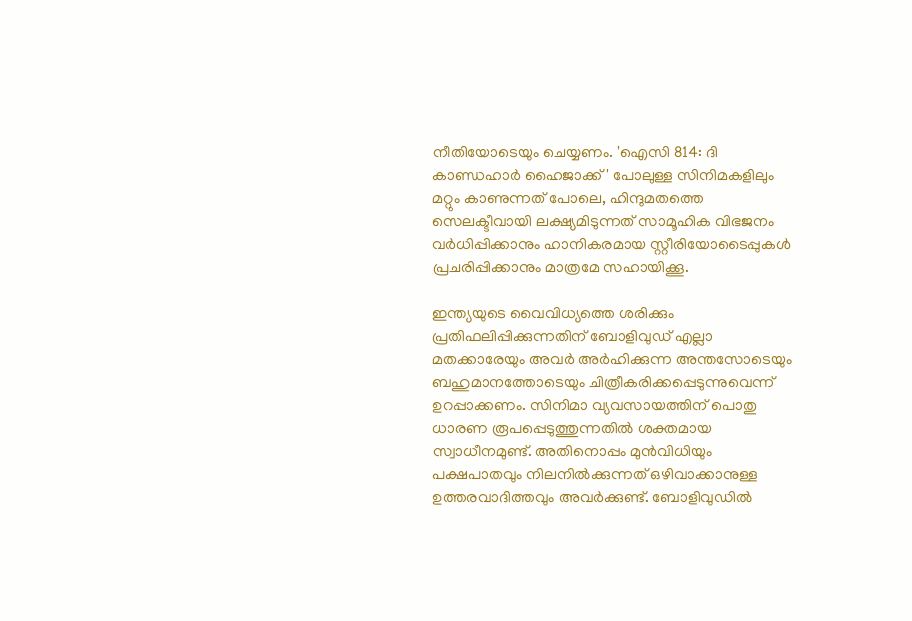നീതിയോടെയും ചെയ്യണം. 'ഐസി 814: ദി കാണ്ഡഹാര്‍ ഹൈജാക്ക്' പോലുള്ള സിനിമകളിലും മറ്റും കാണുന്നത് പോലെ, ഹിന്ദുമതത്തെ സെലക്ടീവായി ലക്ഷ്യമിടുന്നത് സാമൂഹിക വിഭജനം വര്‍ധിപ്പിക്കാനും ഹാനികരമായ സ്റ്റീരിയോടൈപ്പുകള്‍ പ്രചരിപ്പിക്കാനും മാത്രമേ സഹായിക്കൂ.

ഇന്ത്യയുടെ വൈവിധ്യത്തെ ശരിക്കും പ്രതിഫലിപ്പിക്കുന്നതിന് ബോളിവുഡ് എല്ലാ മതക്കാരേയും അവര്‍ അര്‍ഹിക്കുന്ന അന്തസോടെയും ബഹുമാനത്തോടെയും ചിത്രീകരിക്കപ്പെടുന്നുവെന്ന് ഉറപ്പാക്കണം. സിനിമാ വ്യവസായത്തിന് പൊതു ധാരണ രൂപപ്പെടുത്തുന്നതില്‍ ശക്തമായ സ്വാധീനമുണ്ട്. അതിനൊപ്പം മുന്‍വിധിയും പക്ഷപാതവും നിലനില്‍ക്കുന്നത് ഒഴിവാക്കാനുള്ള ഉത്തരവാദിത്തവും അവര്‍ക്കുണ്ട്. ബോളിവുഡില്‍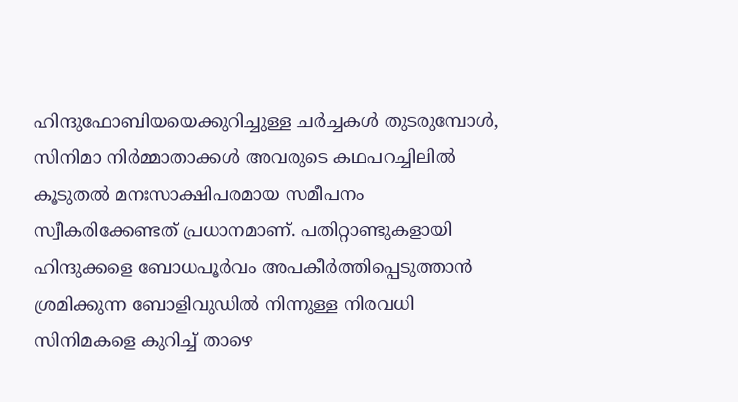ഹിന്ദുഫോബിയയെക്കുറിച്ചുള്ള ചര്‍ച്ചകള്‍ തുടരുമ്പോള്‍, സിനിമാ നിര്‍മ്മാതാക്കള്‍ അവരുടെ കഥപറച്ചിലില്‍ കൂടുതല്‍ മനഃസാക്ഷിപരമായ സമീപനം സ്വീകരിക്കേണ്ടത് പ്രധാനമാണ്. പതിറ്റാണ്ടുകളായി ഹിന്ദുക്കളെ ബോധപൂര്‍വം അപകീര്‍ത്തിപ്പെടുത്താന്‍ ശ്രമിക്കുന്ന ബോളിവുഡില്‍ നിന്നുള്ള നിരവധി സിനിമകളെ കുറിച്ച് താഴെ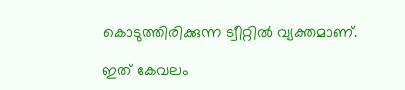കൊടുത്തിരിക്കുന്ന ട്വീറ്റില്‍ വ്യക്തമാണ്.

ഇത് കേവലം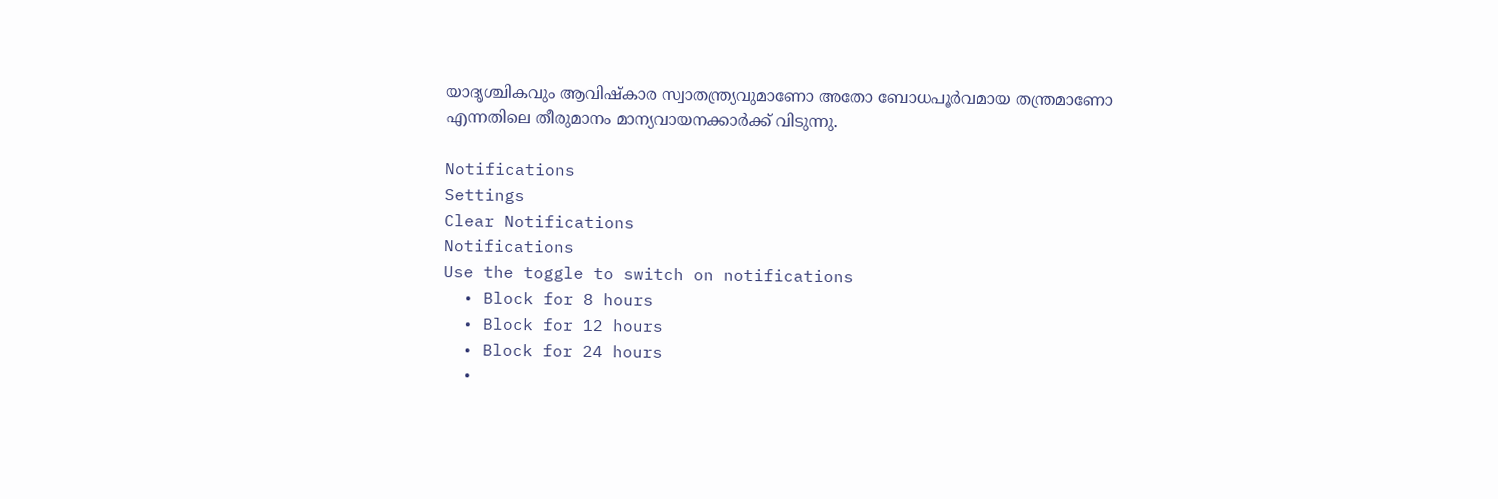യാദൃശ്ചികവും ആവിഷ്‌കാര സ്വാതന്ത്ര്യവുമാണോ അതോ ബോധപൂര്‍വമായ തന്ത്രമാണോ എന്നതിലെ തീരുമാനം മാന്യവായനക്കാര്‍ക്ക് വിടുന്നു.

Notifications
Settings
Clear Notifications
Notifications
Use the toggle to switch on notifications
  • Block for 8 hours
  • Block for 12 hours
  • Block for 24 hours
  •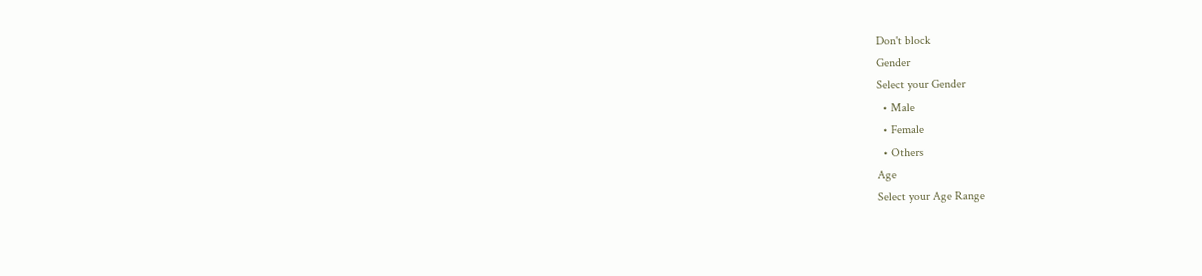Don't block
Gender
Select your Gender
  • Male
  • Female
  • Others
Age
Select your Age Range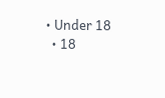• Under 18
  • 18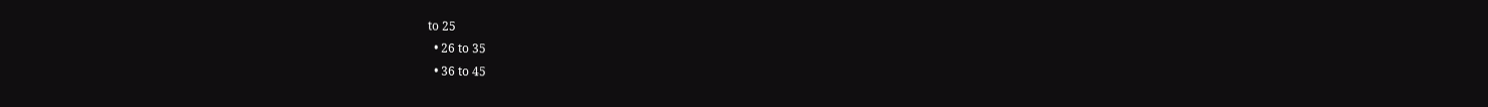to 25
  • 26 to 35
  • 36 to 45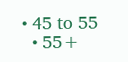• 45 to 55
  • 55+